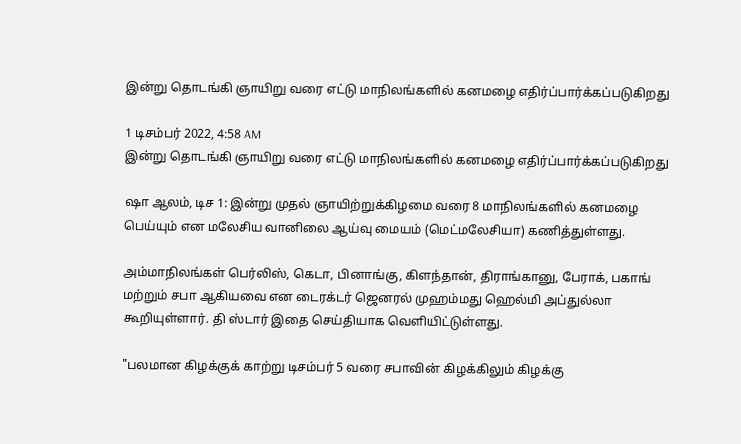இன்று தொடங்கி ஞாயிறு வரை எட்டு மாநிலங்களில் கனமழை எதிர்ப்பார்க்கப்படுகிறது

1 டிசம்பர் 2022, 4:58 AM
இன்று தொடங்கி ஞாயிறு வரை எட்டு மாநிலங்களில் கனமழை எதிர்ப்பார்க்கப்படுகிறது

ஷா ஆலம், டிச 1: இன்று முதல் ஞாயிற்றுக்கிழமை வரை 8 மாநிலங்களில் கனமழை பெய்யும் என மலேசிய வானிலை ஆய்வு மையம் (மெட்மலேசியா) கணித்துள்ளது.

அம்மாநிலங்கள் பெர்லிஸ், கெடா, பினாங்கு, கிளந்தான், திராங்கானு, பேராக், பகாங் மற்றும் சபா ஆகியவை என டைரக்டர் ஜெனரல் முஹம்மது ஹெல்மி அப்துல்லா கூறியுள்ளார். தி ஸ்டார் இதை செய்தியாக வெளியிட்டுள்ளது.

"பலமான கிழக்குக் காற்று டிசம்பர் 5 வரை சபாவின் கிழக்கிலும் கிழக்கு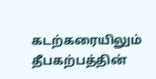கடற்கரையிலும் தீபகற்பத்தின்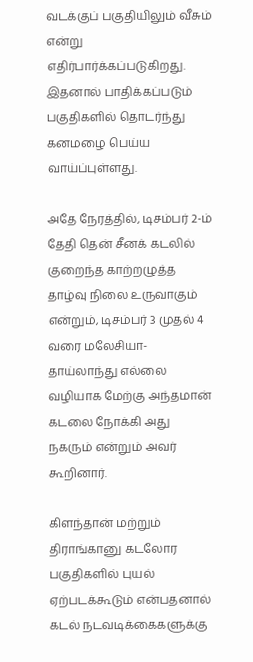வடக்குப் பகுதியிலும் வீசும் என்று எதிர்பார்க்கப்படுகிறது. இதனால் பாதிக்கப்படும் பகுதிகளில் தொடர்ந்து கனமழை பெய்ய வாய்ப்புள்ளது.

அதே நேரத்தில், டிசம்பர் 2-ம் தேதி தென் சீனக் கடலில் குறைந்த காற்றழுத்த தாழ்வு நிலை உருவாகும் என்றும், டிசம்பர் 3 முதல் 4 வரை மலேசியா-தாய்லாந்து எல்லை வழியாக மேற்கு அந்தமான் கடலை நோக்கி அது நகரும் என்றும் அவர் கூறினார்.

கிளந்தான் மற்றும் திராங்கானு கடலோர பகுதிகளில் புயல் ஏற்படக்கூடும் என்பதனால் கடல் நடவடிக்கைகளுக்கு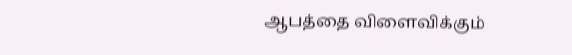ஆபத்தை விளைவிக்கும்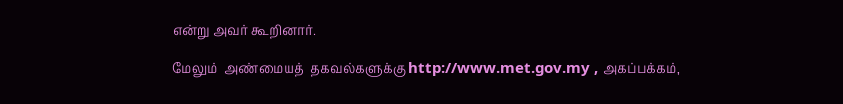என்று அவர் கூறினார்.

மேலும்  அண்மையத்  தகவல்களுக்கு http://www.met.gov.my , அகப்பக்கம்,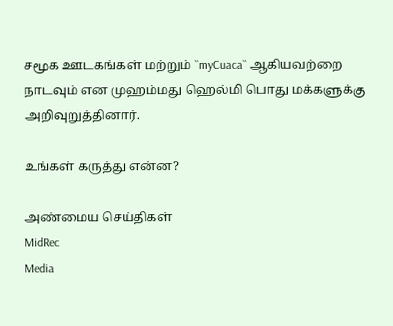சமூக ஊடகங்கள் மற்றும் ``myCuaca`` ஆகியவற்றை நாடவும் என முஹம்மது ஹெல்மி பொது மக்களுக்கு அறிவுறுத்தினார்.

உங்கள் கருத்து என்ன?

அண்மைய செய்திகள்
MidRec
Media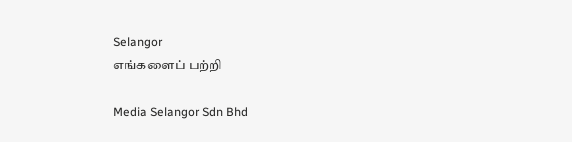Selangor
எங்களைப் பற்றி

Media Selangor Sdn Bhd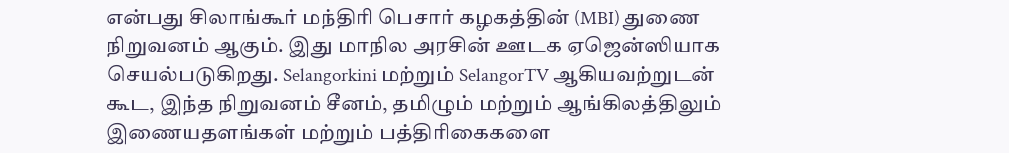என்பது சிலாங்கூர் மந்திரி பெசார் கழகத்தின் (MBI) துணை நிறுவனம் ஆகும். இது மாநில அரசின் ஊடக ஏஜென்ஸியாக செயல்படுகிறது. Selangorkini மற்றும் SelangorTV ஆகியவற்றுடன் கூட, இந்த நிறுவனம் சீனம், தமிழும் மற்றும் ஆங்கிலத்திலும் இணையதளங்கள் மற்றும் பத்திரிகைகளை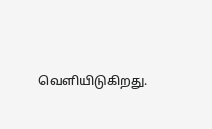வெளியிடுகிறது.